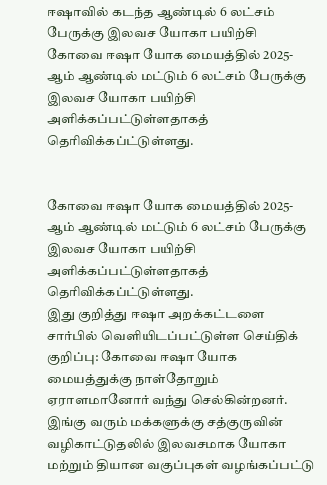ஈஷாவில் கடந்த ஆண்டில் 6 லட்சம் பேருக்கு இலவச யோகா பயிற்சி
கோவை ஈஷா யோக மையத்தில் 2025-ஆம் ஆண்டில் மட்டும் 6 லட்சம் பேருக்கு இலவச யோகா பயிற்சி அளிக்கப்பட்டுள்ளதாகத் தெரிவிக்கப்ட்டுள்ளது.


கோவை ஈஷா யோக மையத்தில் 2025-ஆம் ஆண்டில் மட்டும் 6 லட்சம் பேருக்கு இலவச யோகா பயிற்சி அளிக்கப்பட்டுள்ளதாகத் தெரிவிக்கப்ட்டுள்ளது.
இது குறித்து ஈஷா அறக்கட்டளை சார்பில் வெளியிடப்பட்டுள்ள செய்திக் குறிப்பு: கோவை ஈஷா யோக மையத்துக்கு நாள்தோறும் ஏராளமானோர் வந்து செல்கின்றனர்.
இங்கு வரும் மக்களுக்கு சத்குருவின் வழிகாட்டுதலில் இலவசமாக யோகா மற்றும் தியான வகுப்புகள் வழங்கப்பட்டு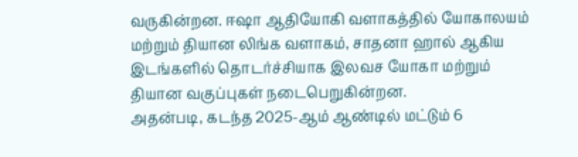வருகின்றன. ஈஷா ஆதியோகி வளாகத்தில் யோகாலயம் மற்றும் தியான லிங்க வளாகம், சாதனா ஹால் ஆகிய இடங்களில் தொடர்ச்சியாக இலவச யோகா மற்றும் தியான வகுப்புகள் நடைபெறுகின்றன.
அதன்படி, கடந்த 2025-ஆம் ஆண்டில் மட்டும் 6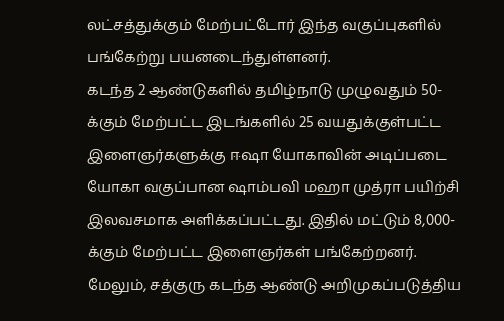லட்சத்துக்கும் மேற்பட்டோர் இந்த வகுப்புகளில் பங்கேற்று பயனடைந்துள்ளனர்.
கடந்த 2 ஆண்டுகளில் தமிழ்நாடு முழுவதும் 50-க்கும் மேற்பட்ட இடங்களில் 25 வயதுக்குள்பட்ட இளைஞர்களுக்கு ஈஷா யோகாவின் அடிப்படை யோகா வகுப்பான ஷாம்பவி மஹா முத்ரா பயிற்சி இலவசமாக அளிக்கப்பட்டது. இதில் மட்டும் 8,000-க்கும் மேற்பட்ட இளைஞர்கள் பங்கேற்றனர்.
மேலும், சத்குரு கடந்த ஆண்டு அறிமுகப்படுத்திய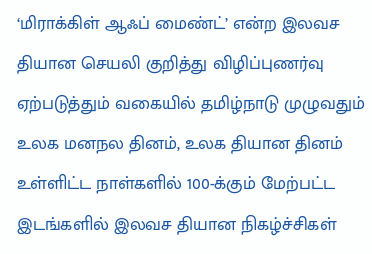‘மிராக்கிள் ஆஃப் மைண்ட்’ என்ற இலவச தியான செயலி குறித்து விழிப்புணர்வு ஏற்படுத்தும் வகையில் தமிழ்நாடு முழுவதும் உலக மனநல தினம், உலக தியான தினம் உள்ளிட்ட நாள்களில் 100-க்கும் மேற்பட்ட இடங்களில் இலவச தியான நிகழ்ச்சிகள்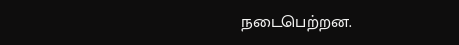நடைபெற்றன.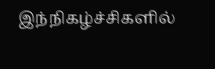இந்நிகழ்ச்சிகளில்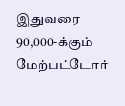இதுவரை 90,000-க்கும் மேற்பட்டோர்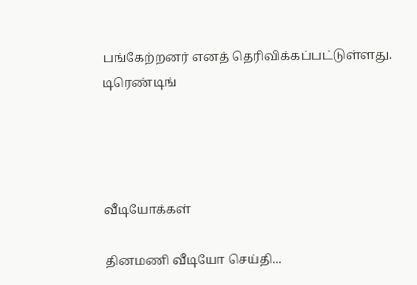பங்கேற்றனர் எனத் தெரிவிக்கப்பட்டுள்ளது.
டிரெண்டிங்




வீடியோக்கள்

தினமணி வீடியோ செய்தி...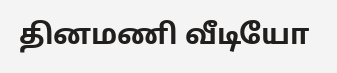தினமணி வீடியோ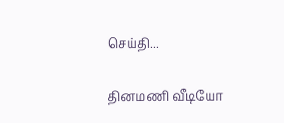செய்தி...

தினமணி வீடியோ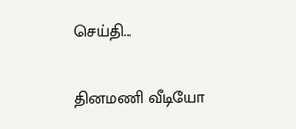செய்தி...

தினமணி வீடியோ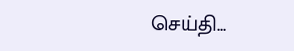செய்தி...